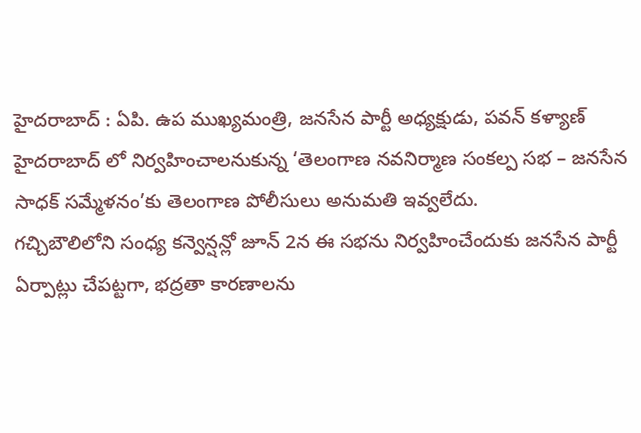హైదరాబాద్ : ఏపి. ఉప ముఖ్యమంత్రి, జనసేన పార్టీ అధ్యక్షుడు, పవన్ కళ్యాణ్ హైదరాబాద్ లో నిర్వహించాలనుకున్న ‘తెలంగాణ నవనిర్మాణ సంకల్ప సభ – జనసేన సాధక్ సమ్మేళనం’కు తెలంగాణ పోలీసులు అనుమతి ఇవ్వలేదు.
గచ్చిబౌలిలోని సంధ్య కన్వెన్షన్లో జూన్ 2న ఈ సభను నిర్వహించేందుకు జనసేన పార్టీ ఏర్పాట్లు చేపట్టగా, భద్రతా కారణాలను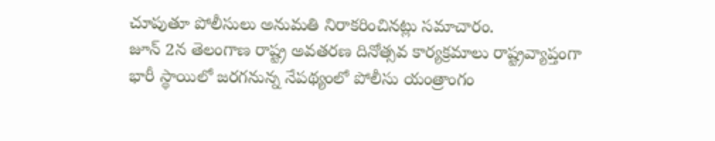చూపుతూ పోలీసులు అనుమతి నిరాకరించినట్లు సమాచారం.
జూన్ 2న తెలంగాణ రాష్ట్ర అవతరణ దినోత్సవ కార్యక్రమాలు రాష్ట్రవ్యాప్తంగా భారీ స్థాయిలో జరగనున్న నేపథ్యంలో పోలీసు యంత్రాంగం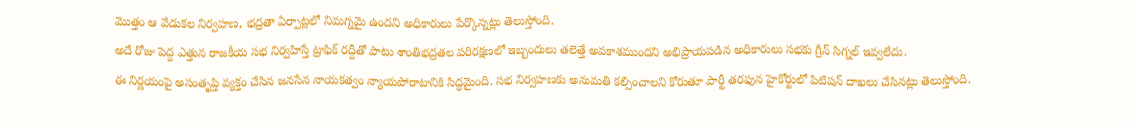మొత్తం ఆ వేడుకల నిర్వహణ, భద్రతా ఏర్పాట్లలో నిమగ్నమై ఉందని అధికారులు పేర్కొన్నట్లు తెలుస్తోంది.
అదే రోజు పెద్ద ఎత్తున రాజకీయ సభ నిర్వహిస్తే ట్రాఫిక్ రద్దీతో పాటు శాంతిభద్రతల పరిరక్షణలో ఇబ్బందులు తలెత్తే అవకాశముందని అభిప్రాయపడిన అధికారులు సభకు గ్రీన్ సిగ్నల్ ఇవ్వలేదు.
ఈ నిర్ణయంపై అసంతృప్తి వ్యక్తం చేసిన జనసేన నాయకత్వం న్యాయపోరాటానికి సిద్ధమైంది. సభ నిర్వహణకు అనుమతి కల్పించాలని కోరుతూ పార్టీ తరఫున హైకోర్టులో పిటిషన్ దాఖలు చేసినట్లు తెలుస్తోంది.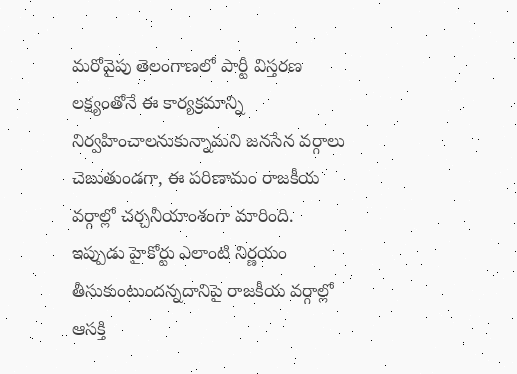మరోవైపు తెలంగాణలో పార్టీ విస్తరణ లక్ష్యంతోనే ఈ కార్యక్రమాన్ని నిర్వహించాలనుకున్నామని జనసేన వర్గాలు చెబుతుండగా, ఈ పరిణామం రాజకీయ వర్గాల్లో చర్చనీయాంశంగా మారింది.
ఇప్పుడు హైకోర్టు ఎలాంటి నిర్ణయం తీసుకుంటుందన్నదానిపై రాజకీయ వర్గాల్లో ఆసక్తి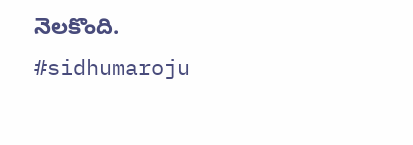నెలకొంది.
#sidhumaroju